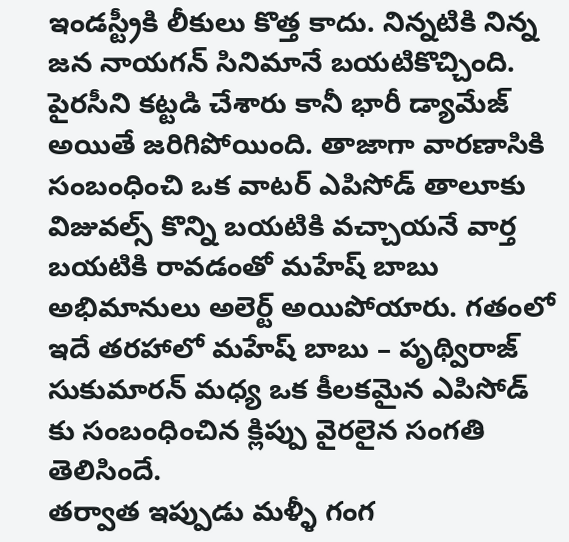ఇండస్ట్రీకి లీకులు కొత్త కాదు. నిన్నటికి నిన్న జన నాయగన్ సినిమానే బయటికొచ్చింది. పైరసీని కట్టడి చేశారు కానీ భారీ డ్యామేజ్ అయితే జరిగిపోయింది. తాజాగా వారణాసికి సంబంధించి ఒక వాటర్ ఎపిసోడ్ తాలూకు విజువల్స్ కొన్ని బయటికి వచ్చాయనే వార్త బయటికి రావడంతో మహేష్ బాబు అభిమానులు అలెర్ట్ అయిపోయారు. గతంలో ఇదే తరహాలో మహేష్ బాబు – పృథ్విరాజ్ సుకుమారన్ మధ్య ఒక కీలకమైన ఎపిసోడ్ కు సంబంధించిన క్లిప్పు వైరలైన సంగతి తెలిసిందే.
తర్వాత ఇప్పుడు మళ్ళీ గంగ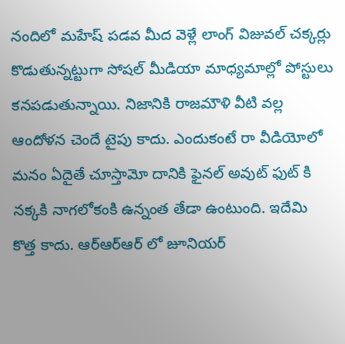నందిలో మహేష్ పడవ మీద వెళ్లే లాంగ్ విజువల్ చక్కర్లు కొడుతున్నట్టుగా సోషల్ మీడియా మాధ్యమాల్లో పోస్టులు కనపడుతున్నాయి. నిజానికి రాజమౌళి వీటి వల్ల ఆందోళన చెందే టైపు కాదు. ఎందుకంటే రా వీడియోలో మనం ఏదైతే చూస్తామో దానికి ఫైనల్ అవుట్ ఫుట్ కి నక్కకి నాగలోకంకి ఉన్నంత తేడా ఉంటుంది. ఇదేమి కొత్త కాదు. ఆర్ఆర్ఆర్ లో జూనియర్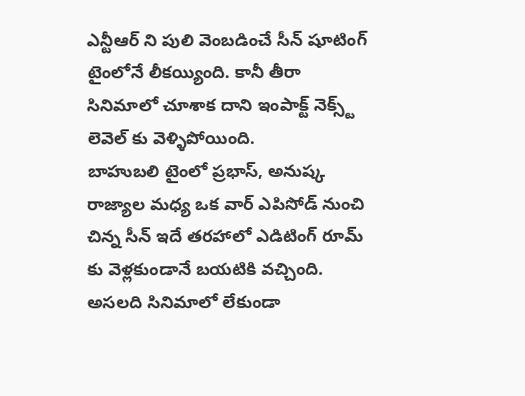ఎన్టీఆర్ ని పులి వెంబడించే సీన్ షూటింగ్ టైంలోనే లీకయ్యింది. కానీ తీరా సినిమాలో చూశాక దాని ఇంపాక్ట్ నెక్స్ట్ లెవెల్ కు వెళ్ళిపోయింది.
బాహుబలి టైంలో ప్రభాస్, అనుష్క రాజ్యాల మధ్య ఒక వార్ ఎపిసోడ్ నుంచి చిన్న సీన్ ఇదే తరహాలో ఎడిటింగ్ రూమ్ కు వెళ్లకుండానే బయటికి వచ్చింది. అసలది సినిమాలో లేకుండా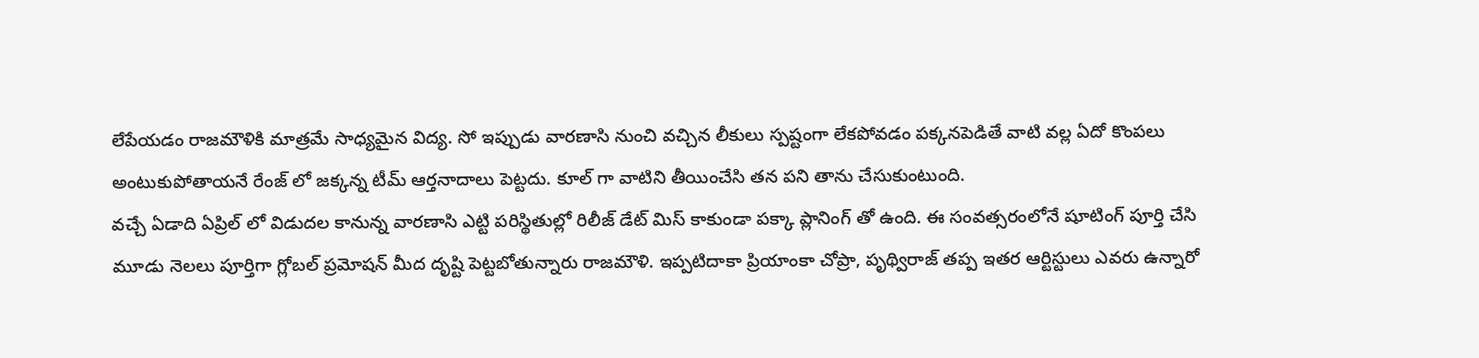లేపేయడం రాజమౌళికి మాత్రమే సాధ్యమైన విద్య. సో ఇప్పుడు వారణాసి నుంచి వచ్చిన లీకులు స్పష్టంగా లేకపోవడం పక్కనపెడితే వాటి వల్ల ఏదో కొంపలు అంటుకుపోతాయనే రేంజ్ లో జక్కన్న టీమ్ ఆర్తనాదాలు పెట్టదు. కూల్ గా వాటిని తీయించేసి తన పని తాను చేసుకుంటుంది.
వచ్చే ఏడాది ఏప్రిల్ లో విడుదల కానున్న వారణాసి ఎట్టి పరిస్థితుల్లో రిలీజ్ డేట్ మిస్ కాకుండా పక్కా ప్లానింగ్ తో ఉంది. ఈ సంవత్సరంలోనే షూటింగ్ పూర్తి చేసి మూడు నెలలు పూర్తిగా గ్లోబల్ ప్రమోషన్ మీద దృష్టి పెట్టబోతున్నారు రాజమౌళి. ఇప్పటిదాకా ప్రియాంకా చోప్రా, పృథ్విరాజ్ తప్ప ఇతర ఆర్టిస్టులు ఎవరు ఉన్నారో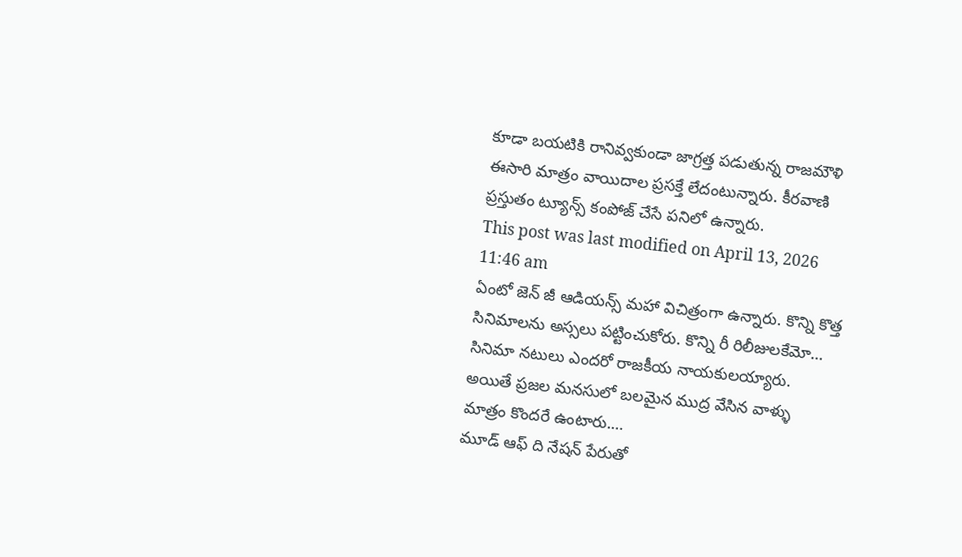కూడా బయటికి రానివ్వకుండా జాగ్రత్త పడుతున్న రాజమౌళి ఈసారి మాత్రం వాయిదాల ప్రసక్తే లేదంటున్నారు. కీరవాణి ప్రస్తుతం ట్యూన్స్ కంపోజ్ చేసే పనిలో ఉన్నారు.
This post was last modified on April 13, 2026 11:46 am
ఏంటో జెన్ జీ ఆడియన్స్ మహా విచిత్రంగా ఉన్నారు. కొన్ని కొత్త సినిమాలను అస్సలు పట్టించుకోరు. కొన్ని రీ రిలీజులకేమో…
సినిమా నటులు ఎందరో రాజకీయ నాయకులయ్యారు. అయితే ప్రజల మనసులో బలమైన ముద్ర వేసిన వాళ్ళు మాత్రం కొందరే ఉంటారు.…
మూడ్ ఆఫ్ ది నేషన్ పేరుతో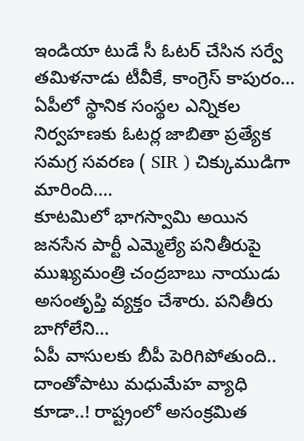ఇండియా టుడే సీ ఓటర్ చేసిన సర్వే తమిళనాడు టీవీకే, కాంగ్రెస్ కాపురం…
ఏపీలో స్థానిక సంస్థల ఎన్నికల నిర్వహణకు ఓటర్ల జాబితా ప్రత్యేక సమగ్ర సవరణ ( SIR ) చిక్కుముడిగా మారింది.…
కూటమిలో భాగస్వామి అయిన జనసేన పార్టీ ఎమ్మెల్యే పనితీరుపై ముఖ్యమంత్రి చంద్రబాబు నాయుడు అసంతృప్తి వ్యక్తం చేశారు. పనితీరు బాగోలేని…
ఏపీ వాసులకు బీపీ పెరిగిపోతుంది.. దాంతోపాటు మధుమేహ వ్యాధి కూడా..! రాష్ట్రంలో అసంక్రమిత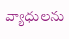వ్యాధులను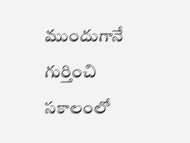ముందుగానే గుర్తించి సకాలంలో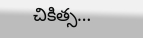చికిత్స…